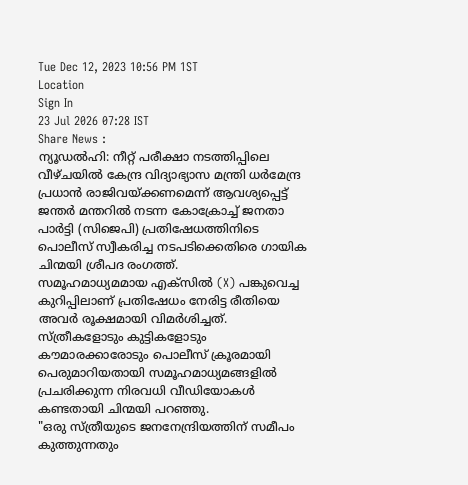Tue Dec 12, 2023 10:56 PM 1ST
Location
Sign In
23 Jul 2026 07:28 IST
Share News :
ന്യൂഡൽഹി: നീറ്റ് പരീക്ഷാ നടത്തിപ്പിലെ വീഴ്ചയിൽ കേന്ദ്ര വിദ്യാഭ്യാസ മന്ത്രി ധർമേന്ദ്ര പ്രധാൻ രാജിവയ്ക്കണമെന്ന് ആവശ്യപ്പെട്ട് ജന്തർ മന്തറിൽ നടന്ന കോക്രോച്ച് ജനതാ പാർട്ടി (സിജെപി) പ്രതിഷേധത്തിനിടെ പൊലീസ് സ്വീകരിച്ച നടപടിക്കെതിരെ ഗായിക ചിന്മയി ശ്രീപദ രംഗത്ത്.
സമൂഹമാധ്യമമായ എക്സിൽ (X) പങ്കുവെച്ച കുറിപ്പിലാണ് പ്രതിഷേധം നേരിട്ട രീതിയെ അവർ രൂക്ഷമായി വിമർശിച്ചത്. സ്ത്രീകളോടും കുട്ടികളോടും കൗമാരക്കാരോടും പൊലീസ് ക്രൂരമായി പെരുമാറിയതായി സമൂഹമാധ്യമങ്ങളിൽ പ്രചരിക്കുന്ന നിരവധി വീഡിയോകൾ കണ്ടതായി ചിന്മയി പറഞ്ഞു.
"ഒരു സ്ത്രീയുടെ ജനനേന്ദ്രിയത്തിന് സമീപം കുത്തുന്നതും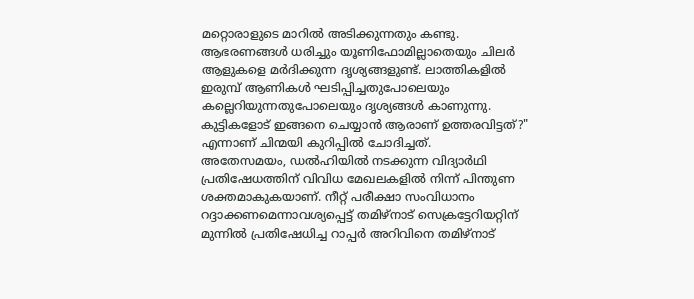മറ്റൊരാളുടെ മാറിൽ അടിക്കുന്നതും കണ്ടു. ആഭരണങ്ങൾ ധരിച്ചും യൂണിഫോമില്ലാതെയും ചിലർ ആളുകളെ മർദിക്കുന്ന ദൃശ്യങ്ങളുണ്ട്. ലാത്തികളിൽ ഇരുമ്പ് ആണികൾ ഘടിപ്പിച്ചതുപോലെയും കല്ലെറിയുന്നതുപോലെയും ദൃശ്യങ്ങൾ കാണുന്നു. കുട്ടികളോട് ഇങ്ങനെ ചെയ്യാൻ ആരാണ് ഉത്തരവിട്ടത്?" എന്നാണ് ചിന്മയി കുറിപ്പിൽ ചോദിച്ചത്.
അതേസമയം, ഡൽഹിയിൽ നടക്കുന്ന വിദ്യാർഥി പ്രതിഷേധത്തിന് വിവിധ മേഖലകളിൽ നിന്ന് പിന്തുണ ശക്തമാകുകയാണ്. നീറ്റ് പരീക്ഷാ സംവിധാനം റദ്ദാക്കണമെന്നാവശ്യപ്പെട്ട് തമിഴ്നാട് സെക്രട്ടേറിയറ്റിന് മുന്നിൽ പ്രതിഷേധിച്ച റാപ്പർ അറിവിനെ തമിഴ്നാട്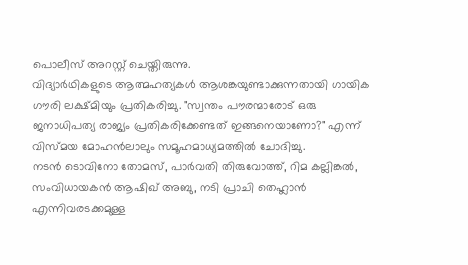പൊലീസ് അറസ്റ്റ് ചെയ്തിരുന്നു.
വിദ്യാർഥികളുടെ ആത്മഹത്യകൾ ആശങ്കയുണ്ടാക്കുന്നതായി ഗായിക ഗൗരി ലക്ഷ്മിയും പ്രതികരിച്ചു. "സ്വന്തം പൗരന്മാരോട് ഒരു ജനാധിപത്യ രാജ്യം പ്രതികരിക്കേണ്ടത് ഇങ്ങനെയാണോ?" എന്ന് വിസ്മയ മോഹൻലാലും സമൂഹമാധ്യമത്തിൽ ചോദിച്ചു.
നടൻ ടൊവിനോ തോമസ്, പാർവതി തിരുവോത്ത്, റിമ കല്ലിങ്കൽ, സംവിധായകൻ ആഷിഖ് അബു, നടി പ്രാചി തെഹ്ലാൻ എന്നിവരടക്കമുള്ള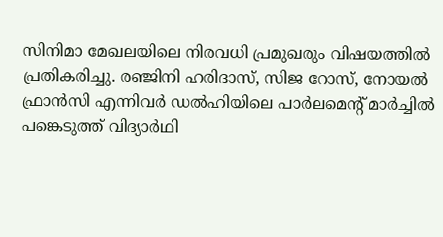സിനിമാ മേഖലയിലെ നിരവധി പ്രമുഖരും വിഷയത്തിൽ പ്രതികരിച്ചു. രഞ്ജിനി ഹരിദാസ്, സിജ റോസ്, നോയൽ ഫ്രാൻസി എന്നിവർ ഡൽഹിയിലെ പാർലമെന്റ് മാർച്ചിൽ പങ്കെടുത്ത് വിദ്യാർഥി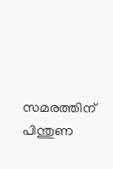സമരത്തിന് പിന്തുണ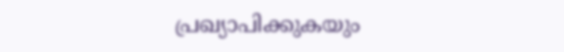പ്രഖ്യാപിക്കുകയും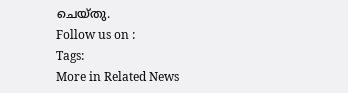ചെയ്തു.
Follow us on :
Tags:
More in Related News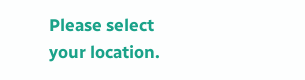Please select your location.